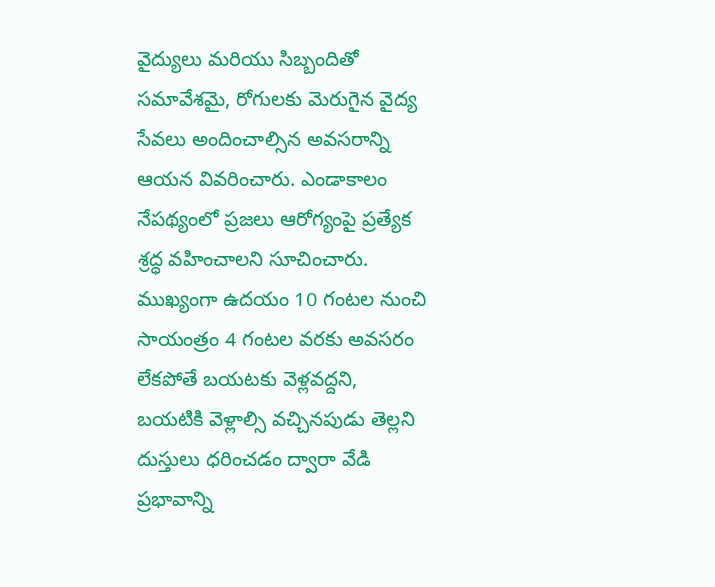వైద్యులు మరియు సిబ్బందితో సమావేశమై, రోగులకు మెరుగైన వైద్య సేవలు అందించాల్సిన అవసరాన్ని ఆయన వివరించారు. ఎండాకాలం నేపథ్యంలో ప్రజలు ఆరోగ్యంపై ప్రత్యేక శ్రద్ధ వహించాలని సూచించారు. ముఖ్యంగా ఉదయం 10 గంటల నుంచి సాయంత్రం 4 గంటల వరకు అవసరం లేకపోతే బయటకు వెళ్లవద్దని, బయటికి వెళ్లాల్సి వచ్చినపుడు తెల్లని దుస్తులు ధరించడం ద్వారా వేడి ప్రభావాన్ని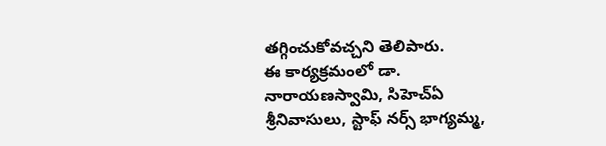తగ్గించుకోవచ్చని తెలిపారు.
ఈ కార్యక్రమంలో డా. నారాయణస్వామి, సిహెచ్ఏ శ్రీనివాసులు, స్టాఫ్ నర్స్ భాగ్యమ్మ,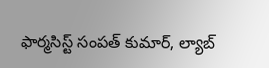ఫార్మసిస్ట్ సంపత్ కుమార్, ల్యాబ్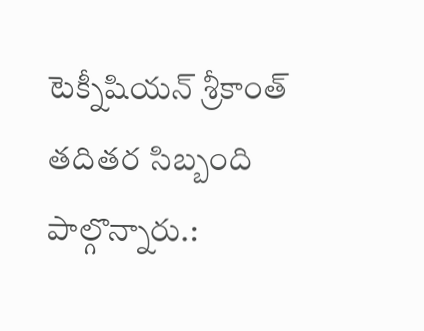టెక్నీషియన్ శ్రీకాంత్ తదితర సిబ్బంది పాల్గొన్నారు.: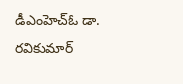డీఎంహెచ్ఓ డా. రవికుమార్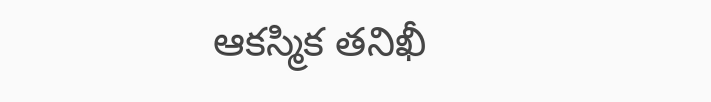ఆకస్మిక తనిఖీ